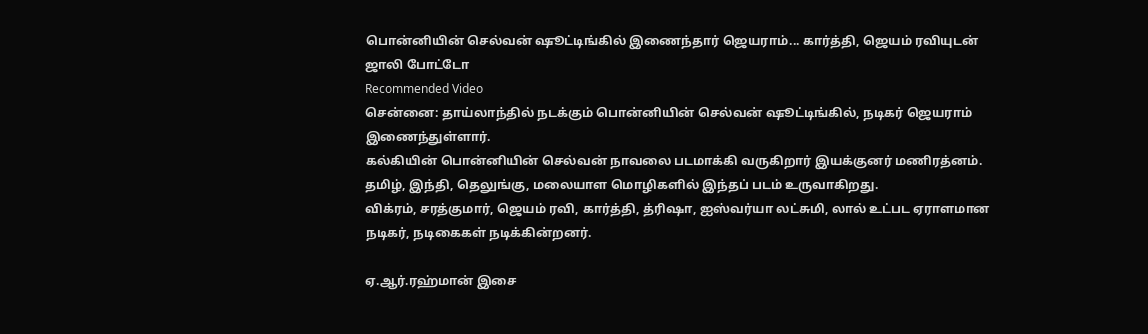பொன்னியின் செல்வன் ஷூட்டிங்கில் இணைந்தார் ஜெயராம்... கார்த்தி, ஜெயம் ரவியுடன் ஜாலி போட்டோ
Recommended Video
சென்னை: தாய்லாந்தில் நடக்கும் பொன்னியின் செல்வன் ஷூட்டிங்கில், நடிகர் ஜெயராம் இணைந்துள்ளார்.
கல்கியின் பொன்னியின் செல்வன் நாவலை படமாக்கி வருகிறார் இயக்குனர் மணிரத்னம். தமிழ், இந்தி, தெலுங்கு, மலையாள மொழிகளில் இந்தப் படம் உருவாகிறது.
விக்ரம், சரத்குமார், ஜெயம் ரவி, கார்த்தி, த்ரிஷா, ஐஸ்வர்யா லட்சுமி, லால் உட்பட ஏராளமான நடிகர், நடிகைகள் நடிக்கின்றனர்.

ஏ.ஆர்.ரஹ்மான் இசை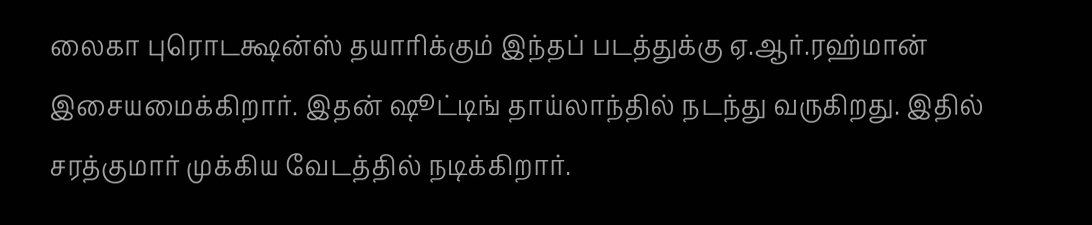லைகா புரொடக்ஷன்ஸ் தயாரிக்கும் இந்தப் படத்துக்கு ஏ.ஆர்.ரஹ்மான் இசையமைக்கிறார். இதன் ஷூட்டிங் தாய்லாந்தில் நடந்து வருகிறது. இதில் சரத்குமார் முக்கிய வேடத்தில் நடிக்கிறார்.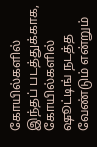கோயில்களில்
இந்தப் படத்துக்காக, கோயில்களில் ஷூட்டிங் நடத்த வேண்டும் என்றும்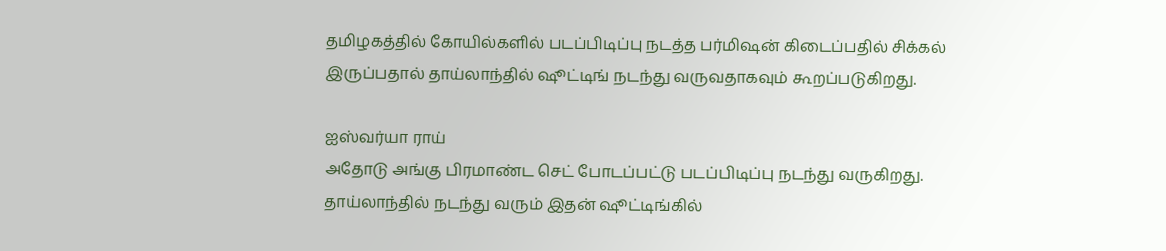தமிழகத்தில் கோயில்களில் படப்பிடிப்பு நடத்த பர்மிஷன் கிடைப்பதில் சிக்கல் இருப்பதால் தாய்லாந்தில் ஷூட்டிங் நடந்து வருவதாகவும் கூறப்படுகிறது.

ஐஸ்வர்யா ராய்
அதோடு அங்கு பிரமாண்ட செட் போடப்பட்டு படப்பிடிப்பு நடந்து வருகிறது. தாய்லாந்தில் நடந்து வரும் இதன் ஷூட்டிங்கில்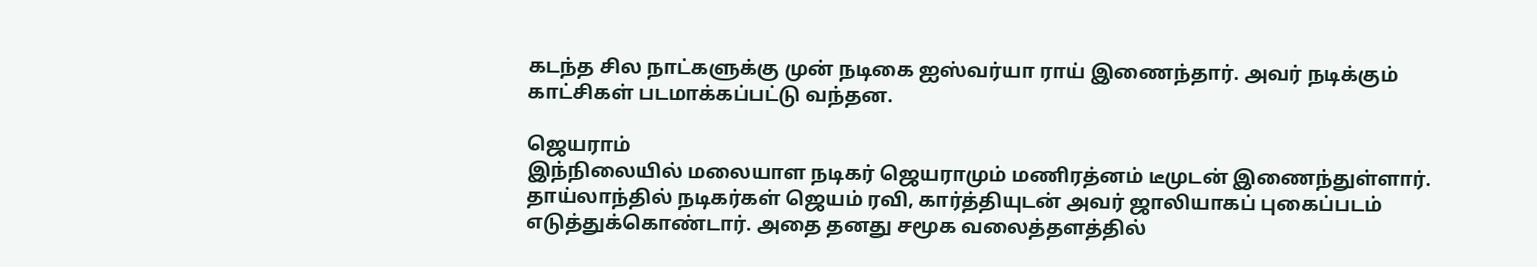கடந்த சில நாட்களுக்கு முன் நடிகை ஐஸ்வர்யா ராய் இணைந்தார். அவர் நடிக்கும் காட்சிகள் படமாக்கப்பட்டு வந்தன.

ஜெயராம்
இந்நிலையில் மலையாள நடிகர் ஜெயராமும் மணிரத்னம் டீமுடன் இணைந்துள்ளார். தாய்லாந்தில் நடிகர்கள் ஜெயம் ரவி, கார்த்தியுடன் அவர் ஜாலியாகப் புகைப்படம் எடுத்துக்கொண்டார். அதை தனது சமூக வலைத்தளத்தில்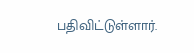பதிவிட்டுள்ளார்.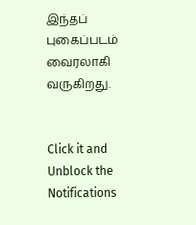இந்தப் புகைப்படம் வைரலாகி வருகிறது.


Click it and Unblock the Notifications